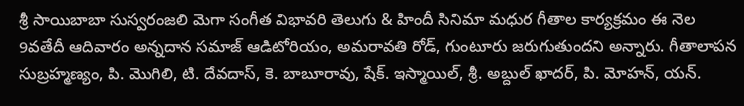శ్రీ సాయిబాబా సుస్వరంజలి మెగా సంగీత విభావరి తెలుగు & హిందీ సినిమా మధుర గీతాల కార్యక్రమం ఈ నెల 9వతేదీ ఆదివారం అన్నదాన సమాజ్ ఆడిటోరియం, అమరావతి రోడ్, గుంటూరు జరుగుతుందని అన్నారు. గీతాలాపన
సుబ్రహ్మణ్యం, పి. మొగిలి, టి. దేవదాస్, కె. బాబూరావు, షేక్. ఇస్మాయిల్, శ్రీ. అబ్దుల్ ఖాదర్, పి. మోహన్, యన్.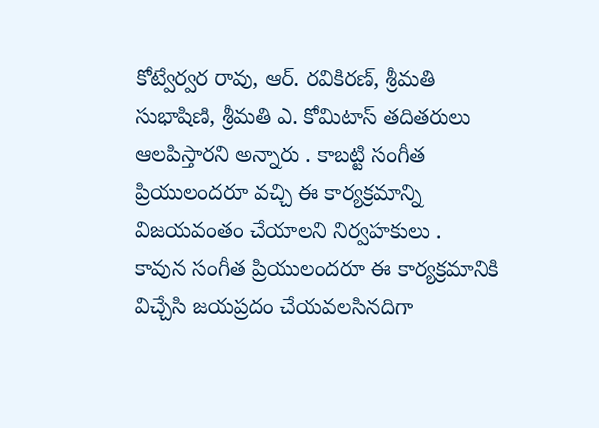కోట్వేర్వర రావు, ఆర్. రవికిరణ్, శ్రీమతి సుభాషిణి, శ్రీమతి ఎ. కోమిటాస్ తదితరులు ఆలపిస్తారని అన్నారు . కాబట్టి సంగీత ప్రియులందరూ వచ్చి ఈ కార్యక్రమాన్ని విజయవంతం చేయాలని నిర్వహకులు .
కావున సంగీత ప్రియులందరూ ఈ కార్యక్రమానికి విచ్చేసి జయప్రదం చేయవలసినదిగా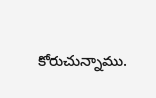కోరుచున్నాము.